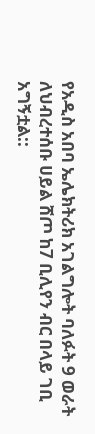የአዲስ አበባ ኤሌክትሪክ አገልግሎት ባለፉት 9 ወራት ለህብረተሰቡ ሀይል ሸጦ ከ7 ቢሊየን ብር በላይ ገቢ አግኝቷል::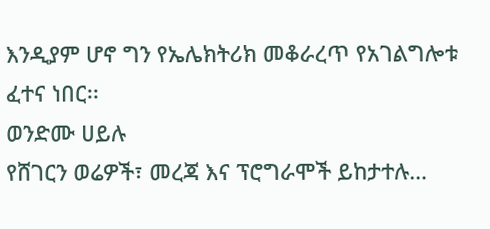እንዲያም ሆኖ ግን የኤሌክትሪክ መቆራረጥ የአገልግሎቱ ፈተና ነበር፡፡
ወንድሙ ሀይሉ
የሸገርን ወሬዎች፣ መረጃ እና ፕሮግራሞች ይከታተሉ…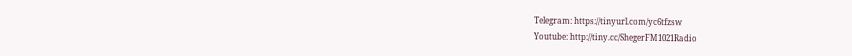Telegram: https://tinyurl.com/yc6tfzsw
Youtube: http://tiny.cc/ShegerFM1021Radio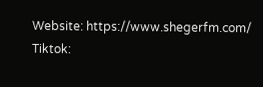Website: https://www.shegerfm.com/
Tiktok: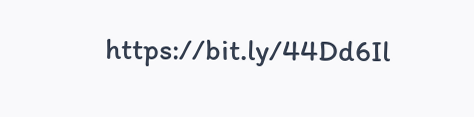https://bit.ly/44Dd6Il